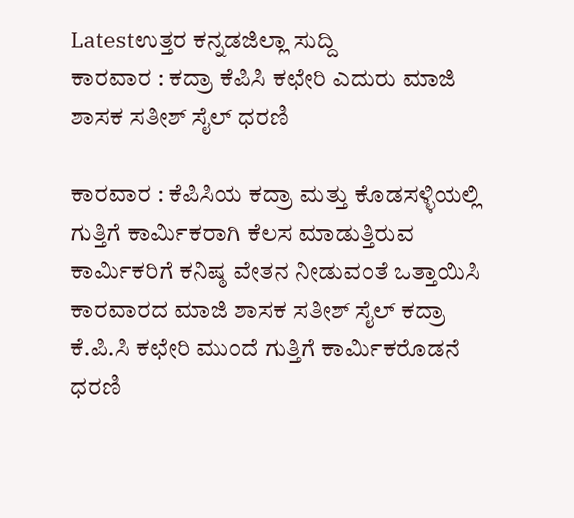Latestಉತ್ತರ ಕನ್ನಡಜಿಲ್ಲಾ ಸುದ್ದಿ
ಕಾರವಾರ : ಕದ್ರಾ ಕೆಪಿಸಿ ಕಛೇರಿ ಎದುರು ಮಾಜಿ ಶಾಸಕ ಸತೀಶ್ ಸೈಲ್ ಧರಣಿ

ಕಾರವಾರ : ಕೆಪಿಸಿಯ ಕದ್ರಾ ಮತ್ತು ಕೊಡಸಳ್ಳಿಯಲ್ಲಿ ಗುತ್ತಿಗೆ ಕಾರ್ಮಿಕರಾಗಿ ಕೆಲಸ ಮಾಡುತ್ತಿರುವ ಕಾರ್ಮಿಕರಿಗೆ ಕನಿಷ್ಠ ವೇತನ ನೀಡುವಂತೆ ಒತ್ತಾಯಿಸಿ ಕಾರವಾರದ ಮಾಜಿ ಶಾಸಕ ಸತೀಶ್ ಸೈಲ್ ಕದ್ರಾ ಕೆ.ಪಿ.ಸಿ ಕಛೇರಿ ಮುಂದೆ ಗುತ್ತಿಗೆ ಕಾರ್ಮಿಕರೊಡನೆ ಧರಣಿ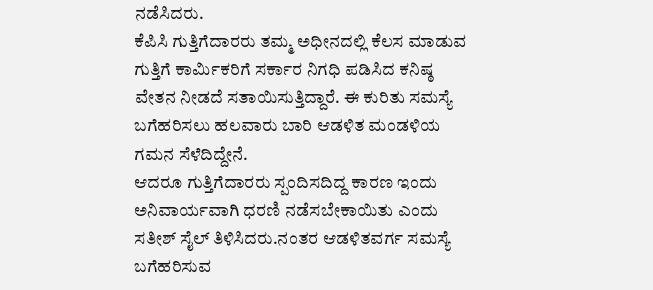ನಡೆಸಿದರು.
ಕೆಪಿಸಿ ಗುತ್ತಿಗೆದಾರರು ತಮ್ಮ ಅಧೀನದಲ್ಲಿ ಕೆಲಸ ಮಾಡುವ ಗುತ್ತಿಗೆ ಕಾರ್ಮಿಕರಿಗೆ ಸರ್ಕಾರ ನಿಗಧಿ ಪಡಿಸಿದ ಕನಿಷ್ಠ ವೇತನ ನೀಡದೆ ಸತಾಯಿಸುತ್ತಿದ್ದಾರೆ. ಈ ಕುರಿತು ಸಮಸ್ಯೆ ಬಗೆಹರಿಸಲು ಹಲವಾರು ಬಾರಿ ಆಡಳಿತ ಮಂಡಳಿಯ ಗಮನ ಸೆಳೆದಿದ್ದೇನೆ.
ಆದರೂ ಗುತ್ತಿಗೆದಾರರು ಸ್ಪಂದಿಸದಿದ್ದ ಕಾರಣ ಇಂದು ಅನಿವಾರ್ಯವಾಗಿ ಧರಣಿ ನಡೆಸಬೇಕಾಯಿತು ಎಂದು ಸತೀಶ್ ಸೈಲ್ ತಿಳಿಸಿದರು.ನಂತರ ಆಡಳಿತವರ್ಗ ಸಮಸ್ಯೆ ಬಗೆಹರಿಸುವ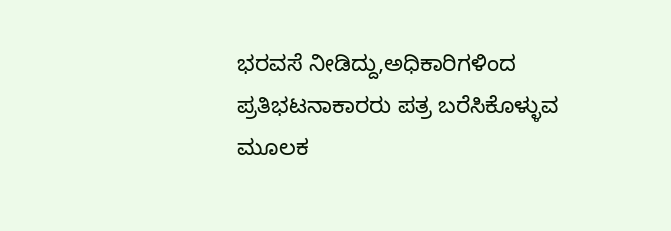ಭರವಸೆ ನೀಡಿದ್ದು,ಅಧಿಕಾರಿಗಳಿಂದ ಪ್ರತಿಭಟನಾಕಾರರು ಪತ್ರ ಬರೆಸಿಕೊಳ್ಳುವ ಮೂಲಕ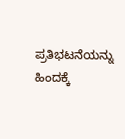ಪ್ರತಿಭಟನೆಯನ್ನು ಹಿಂದಕ್ಕೆ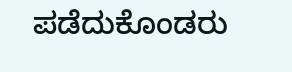ಪಡೆದುಕೊಂಡರು